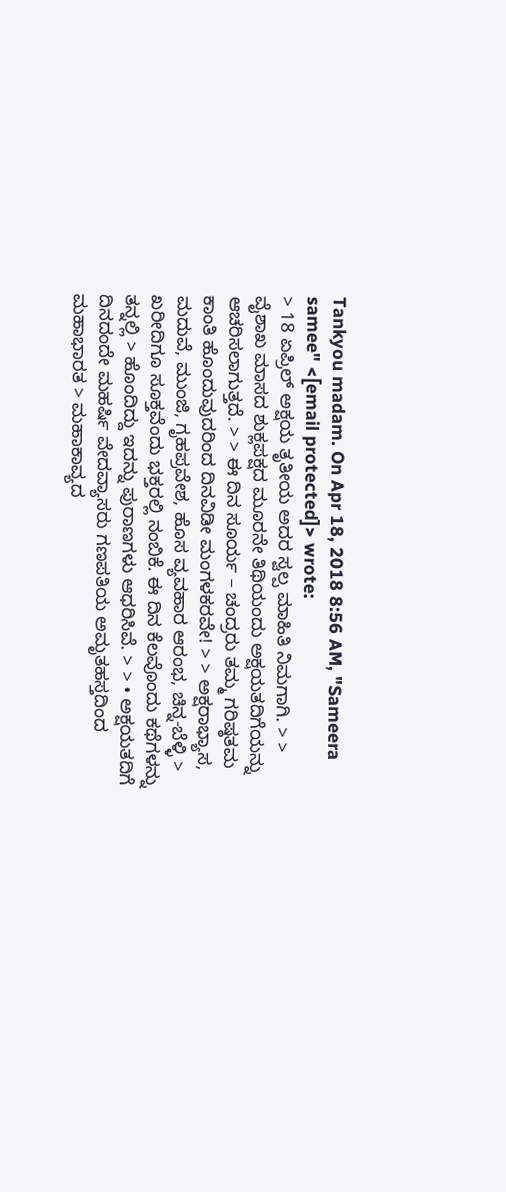Tankyou madam. On Apr 18, 2018 8:56 AM, "Sameera samee" <[email protected]> wrote:
> 18 ಏಪ್ರಿಲ್ ಅಕ್ಷಯ ತೃತೀಯ ಅದರ ಸ್ವಲ್ಪ ಮಾಹಿತಿ ನಿಮಗಾಗಿ. > > ವೈಶಾಖ ಮಾಸದ ಶುಕ್ಲಪಕ್ಷದ ಮೂರನೇ ತಿಥಿಯಂದು ಅಕ್ಷಯತದಿಗೆಯನ್ನು ಆಚರಿಸಲಾಗುತ್ತದೆ. > > ಈ ದಿನ ಸೂರ್ಯ – ಚಂದ್ರರು ತಮ್ಮ ಗರಿಷ್ಠತಮ ಕಾಂತಿ ಹೊಂದುವುದರಿಂದ ದಿನವಿಡೀ ಮಂಗಳಕರವೇ! > > ಅಕ್ಷರಾಭ್ಯಾಸ, ಮದುವೆ, ಮುಂಜಿ, ಗೃಹಪ್ರವೇಶ, ಹೊಸ ವ್ಯವಹಾರ ಆರಂಭ, ಚಿನ್ನ-ಬೆಳ್ಳಿ > ಖರೀದಿಗೂ ಸೂಕ್ತವೆಂದು ಭಕ್ತರಲ್ಲಿ ನಂಬಿಕೆ. ಈ ದಿನ ಕೆಲವೊಂದು ಕಥೆಗಳನ್ನು ತನ್ನಲ್ಲಿ > ಹೊಂದಿದ್ದು ಇದನ್ನು ಪುರಾಣಗಳು ಆಧರಿಸಿವೆ. > > • ಅಕ್ಷಯತದಿಗೆ ದಿನದಂದೇ ಮಹರ್ಷಿ ವೇದವ್ಯಾಸರು ಗಣಪತಿಯ ಅಮೃತಹಸ್ತದಿಂದ ಮಹಾಭಾರತ > ಮಹಾಕಾವ್ಯದ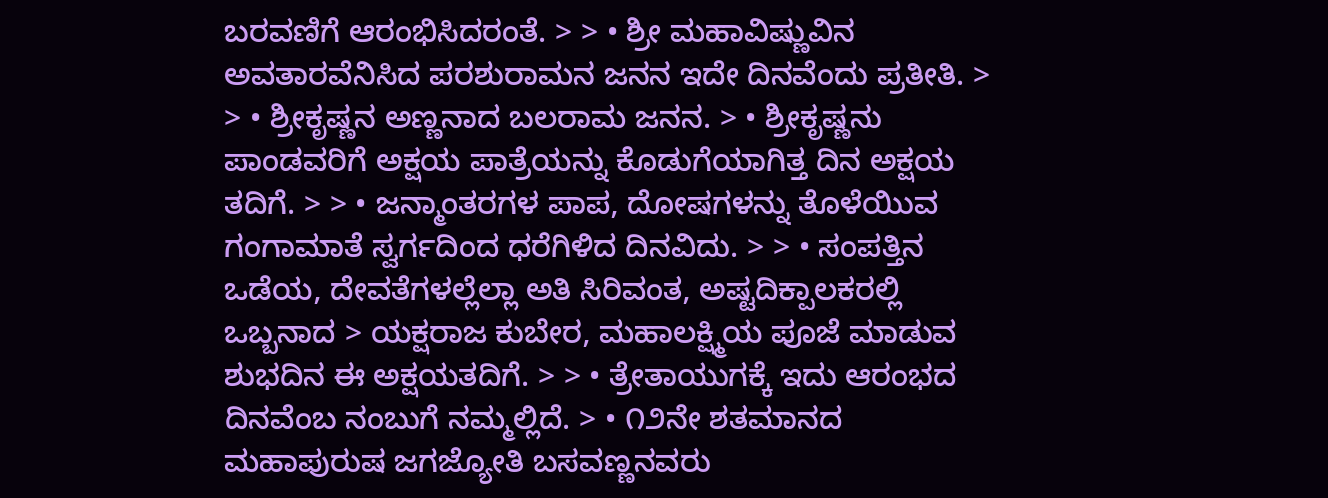ಬರವಣಿಗೆ ಆರಂಭಿಸಿದರಂತೆ. > > • ಶ್ರೀ ಮಹಾವಿಷ್ಣುವಿನ ಅವತಾರವೆನಿಸಿದ ಪರಶುರಾಮನ ಜನನ ಇದೇ ದಿನವೆಂದು ಪ್ರತೀತಿ. > > • ಶ್ರೀಕೃಷ್ಣನ ಅಣ್ಣನಾದ ಬಲರಾಮ ಜನನ. > • ಶ್ರೀಕೃಷ್ಣನು ಪಾಂಡವರಿಗೆ ಅಕ್ಷಯ ಪಾತ್ರೆಯನ್ನು ಕೊಡುಗೆಯಾಗಿತ್ತ ದಿನ ಅಕ್ಷಯ ತದಿಗೆ. > > • ಜನ್ಮಾಂತರಗಳ ಪಾಪ, ದೋಷಗಳನ್ನು ತೊಳೆಯಿುವ ಗಂಗಾಮಾತೆ ಸ್ವರ್ಗದಿಂದ ಧರೆಗಿಳಿದ ದಿನವಿದು. > > • ಸಂಪತ್ತಿನ ಒಡೆಯ, ದೇವತೆಗಳಲ್ಲೆಲ್ಲಾ ಅತಿ ಸಿರಿವಂತ, ಅಷ್ಟದಿಕ್ಪಾಲಕರಲ್ಲಿ ಒಬ್ಬನಾದ > ಯಕ್ಷರಾಜ ಕುಬೇರ, ಮಹಾಲಕ್ಷ್ಮಿಯ ಪೂಜೆ ಮಾಡುವ ಶುಭದಿನ ಈ ಅಕ್ಷಯತದಿಗೆ. > > • ತ್ರೇತಾಯುಗಕ್ಕೆ ಇದು ಆರಂಭದ ದಿನವೆಂಬ ನಂಬುಗೆ ನಮ್ಮಲ್ಲಿದೆ. > • ೧೨ನೇ ಶತಮಾನದ ಮಹಾಪುರುಷ ಜಗಜ್ಯೋತಿ ಬಸವಣ್ಣನವರು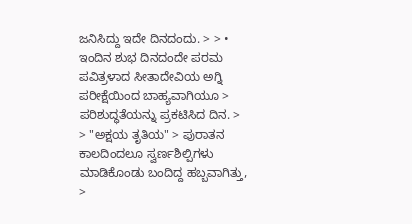ಜನಿಸಿದ್ದು ಇದೇ ದಿನದಂದು. > > • ಇಂದಿನ ಶುಭ ದಿನದಂದೇ ಪರಮ ಪವಿತ್ರಳಾದ ಸೀತಾದೇವಿಯ ಅಗ್ನಿ ಪರೀಕ್ಷೆಯಿಂದ ಬಾಹ್ಯವಾಗಿಯೂ > ಪರಿಶುದ್ಧತೆಯನ್ನು ಪ್ರಕಟಿಸಿದ ದಿನ. > > "ಅಕ್ಷಯ ತೃತಿಯ" > ಪುರಾತನ ಕಾಲದಿಂದಲೂ ಸ್ವರ್ಣಶಿಲ್ಪಿಗಳು ಮಾಡಿಕೊಂಡು ಬಂದಿದ್ದ ಹಬ್ಬವಾಗಿತ್ತು, >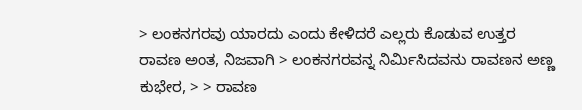> ಲಂಕನಗರವು ಯಾರದು ಎಂದು ಕೕೆಳಿದರೆ ಎಲ್ಲರು ಕೊಡುವ ಉತ್ತರ ರಾವಣ ಅಂತ, ನಿಜವಾಗಿ > ಲಂಕನಗರವನ್ನ ನಿರ್ಮಿಸಿದವನು ರಾವಣನ ಅಣ್ಣ ಕುಭೇರ, > > ರಾವಣ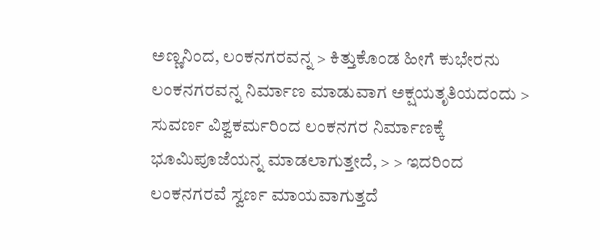ಅಣ್ಣನಿಂದ, ಲಂಕನಗರವನ್ನ > ಕಿತ್ತುಕೊಂಡ ಹೀಗೆ ಕುಭೇರನು ಲಂಕನಗರವನ್ನ ನಿರ್ಮಾಣ ಮಾಡುವಾಗ ಅಕ್ಷಯತೃತಿಯದಂದು > ಸುವರ್ಣ ವಿಶ್ವಕರ್ಮರಿಂದ ಲಂಕನಗರ ನಿರ್ಮಾಣಕ್ಕೆ ಭೂಮಿಪೂಜೆಯನ್ನ ಮಾಡಲಾಗುತ್ತೕದೆ, > > ಇದರಿಂದ ಲಂಕನಗರವೆ ಸ್ವರ್ಣ ಮಾಯವಾಗುತ್ತದೆ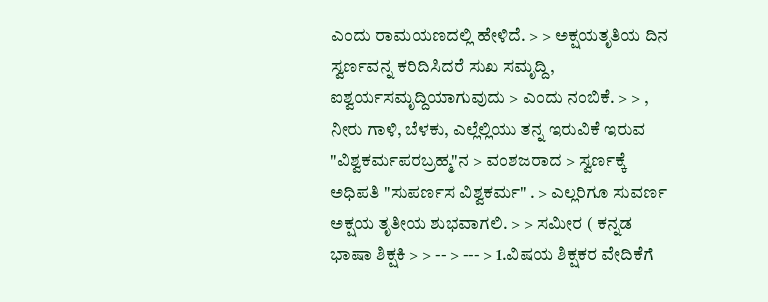ಎಂದು ರಾಮಯಣದಲ್ಲಿ ಹೇಳಿದೆ. > > ಅಕ್ಷಯತೃತಿಯ ದಿನ ಸ್ವರ್ಣವನ್ನ ಕರಿದಿಸಿದರೆ ಸುಖ ಸಮೃದ್ದಿ, ಐಶ್ವರ್ಯಸಮೃದ್ದಿಯಾಗುವುದು > ಎಂದು ನಂಬಿಕೆ. > > , ನೀರು ಗಾಳಿ, ಬೆಳಕು, ಎಲ್ಲೆಲ್ಲಿಯು ತನ್ನ ಇರುವಿಕೆ ಇರುವ "ವಿಶ್ವಕರ್ಮಪರಬ್ರಹ್ಮ"ನ > ವಂಶಜರಾದ > ಸ್ವರ್ಣಕ್ಕೆ ಅಧಿಪತಿ "ಸುಪರ್ಣಸ ವಿಶ್ವಕರ್ಮ" . > ಎಲ್ಲರಿಗೂ ಸುವರ್ಣ ಅಕ್ಷಯ ತೃತೀಯ ಶುಭವಾಗಲಿ. > > ಸಮೀರ ( ಕನ್ನಡ ಭಾಷಾ ಶಿಕ್ಷಕಿ > > -- > --- > 1.ವಿಷಯ ಶಿಕ್ಷಕರ ವೇದಿಕೆಗೆ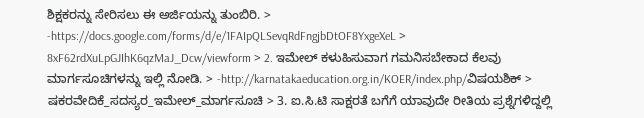ಶಿಕ್ಷಕರನ್ನು ಸೇರಿಸಲು ಈ ಅರ್ಜಿಯನ್ನು ತುಂಬಿರಿ. > -https://docs.google.com/forms/d/e/1FAIpQLSevqRdFngjbDtOF8YxgeXeL > 8xF62rdXuLpGJIhK6qzMaJ_Dcw/viewform > 2. ಇಮೇಲ್ ಕಳುಹಿಸುವಾಗ ಗಮನಿಸಬೇಕಾದ ಕೆಲವು ಮಾರ್ಗಸೂಚಿಗಳನ್ನು ಇಲ್ಲಿ ನೋಡಿ. > -http://karnatakaeducation.org.in/KOER/index.php/ವಿಷಯಶಿಕ್ > ಷಕರವೇದಿಕೆ_ಸದಸ್ಯರ_ಇಮೇಲ್_ಮಾರ್ಗಸೂಚಿ > 3. ಐ.ಸಿ.ಟಿ ಸಾಕ್ಷರತೆ ಬಗೆಗೆ ಯಾವುದೇ ರೀತಿಯ ಪ್ರಶ್ನೆಗಳಿದ್ದಲ್ಲಿ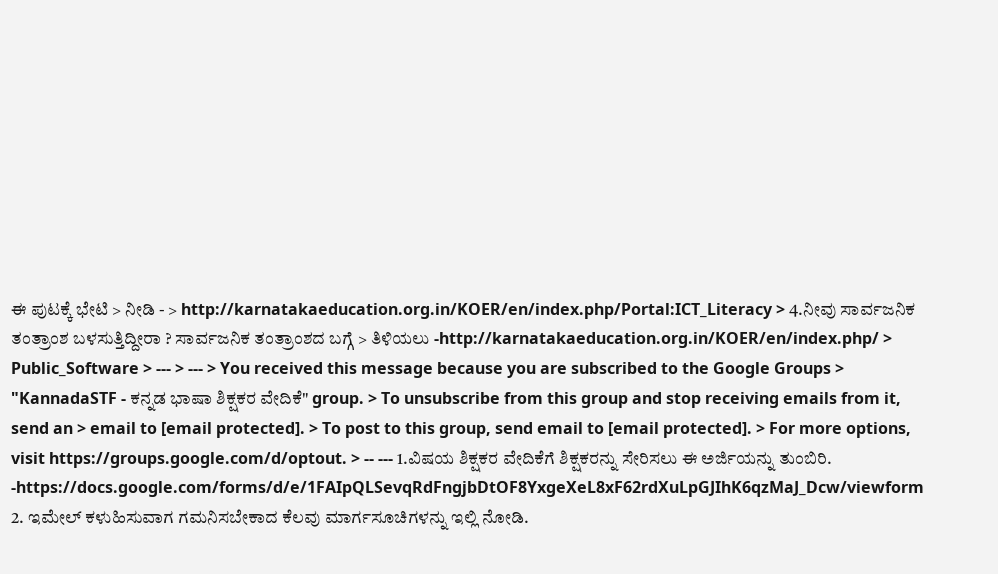ಈ ಪುಟಕ್ಕೆ ಭೇಟಿ > ನೀಡಿ - > http://karnatakaeducation.org.in/KOER/en/index.php/Portal:ICT_Literacy > 4.ನೀವು ಸಾರ್ವಜನಿಕ ತಂತ್ರಾಂಶ ಬಳಸುತ್ತಿದ್ದೀರಾ ? ಸಾರ್ವಜನಿಕ ತಂತ್ರಾಂಶದ ಬಗ್ಗೆ > ತಿಳಿಯಲು -http://karnatakaeducation.org.in/KOER/en/index.php/ > Public_Software > --- > --- > You received this message because you are subscribed to the Google Groups > "KannadaSTF - ಕನ್ನಡ ಭಾಷಾ ಶಿಕ್ಷಕರ ವೇದಿಕೆ" group. > To unsubscribe from this group and stop receiving emails from it, send an > email to [email protected]. > To post to this group, send email to [email protected]. > For more options, visit https://groups.google.com/d/optout. > -- --- 1.ವಿಷಯ ಶಿಕ್ಷಕರ ವೇದಿಕೆಗೆ ಶಿಕ್ಷಕರನ್ನು ಸೇರಿಸಲು ಈ ಅರ್ಜಿಯನ್ನು ತುಂಬಿರಿ. -https://docs.google.com/forms/d/e/1FAIpQLSevqRdFngjbDtOF8YxgeXeL8xF62rdXuLpGJIhK6qzMaJ_Dcw/viewform 2. ಇಮೇಲ್ ಕಳುಹಿಸುವಾಗ ಗಮನಿಸಬೇಕಾದ ಕೆಲವು ಮಾರ್ಗಸೂಚಿಗಳನ್ನು ಇಲ್ಲಿ ನೋಡಿ.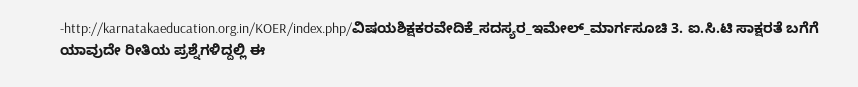-http://karnatakaeducation.org.in/KOER/index.php/ವಿಷಯಶಿಕ್ಷಕರವೇದಿಕೆ_ಸದಸ್ಯರ_ಇಮೇಲ್_ಮಾರ್ಗಸೂಚಿ 3. ಐ.ಸಿ.ಟಿ ಸಾಕ್ಷರತೆ ಬಗೆಗೆ ಯಾವುದೇ ರೀತಿಯ ಪ್ರಶ್ನೆಗಳಿದ್ದಲ್ಲಿ ಈ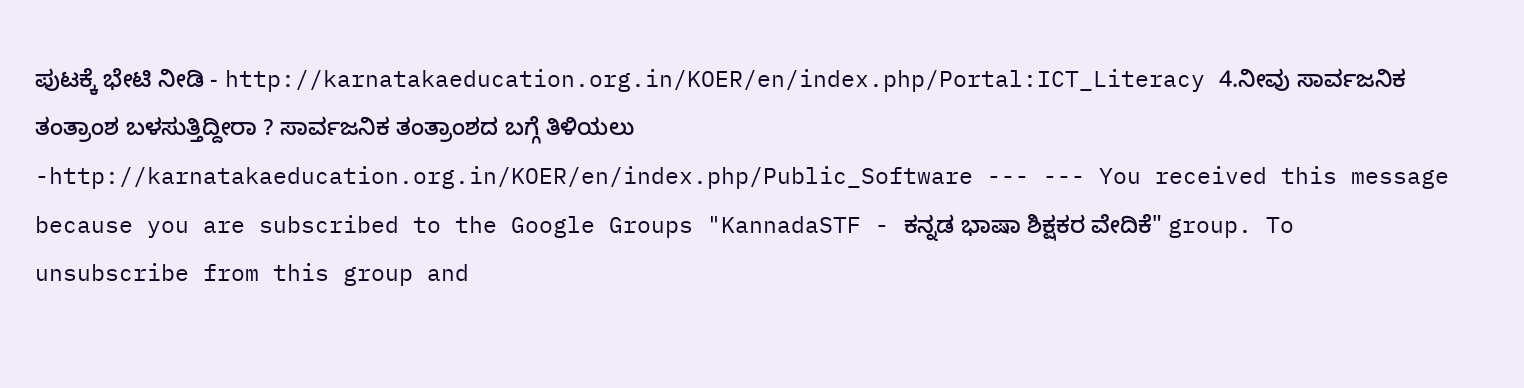ಪುಟಕ್ಕೆ ಭೇಟಿ ನೀಡಿ - http://karnatakaeducation.org.in/KOER/en/index.php/Portal:ICT_Literacy 4.ನೀವು ಸಾರ್ವಜನಿಕ ತಂತ್ರಾಂಶ ಬಳಸುತ್ತಿದ್ದೀರಾ ? ಸಾರ್ವಜನಿಕ ತಂತ್ರಾಂಶದ ಬಗ್ಗೆ ತಿಳಿಯಲು -http://karnatakaeducation.org.in/KOER/en/index.php/Public_Software --- --- You received this message because you are subscribed to the Google Groups "KannadaSTF - ಕನ್ನಡ ಭಾಷಾ ಶಿಕ್ಷಕರ ವೇದಿಕೆ" group. To unsubscribe from this group and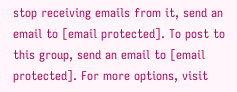stop receiving emails from it, send an email to [email protected]. To post to this group, send an email to [email protected]. For more options, visit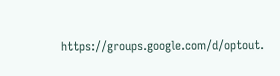https://groups.google.com/d/optout.